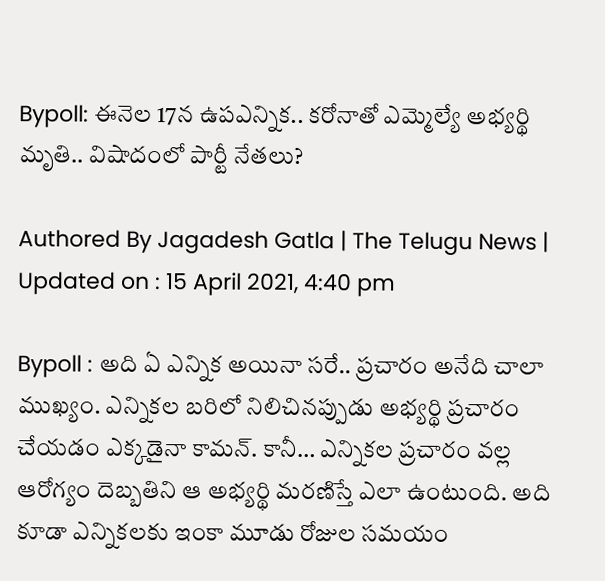Bypoll: ఈనెల 17న ఉపఎన్నిక.. కరోనాతో ఎమ్మెల్యే అభ్యర్థి మృతి.. విషాదంలో పార్టీ నేతలు?

Authored By Jagadesh Gatla | The Telugu News | Updated on : 15 April 2021, 4:40 pm

Bypoll : అది ఏ ఎన్నిక అయినా సరే.. ప్రచారం అనేది చాలా ముఖ్యం. ఎన్నికల బరిలో నిలిచినప్పుడు అభ్యర్థి ప్రచారం చేయడం ఎక్కడైనా కామన్. కానీ… ఎన్నికల ప్రచారం వల్ల ఆరోగ్యం దెబ్బతిని ఆ అభ్యర్థి మరణిస్తే ఎలా ఉంటుంది. అది కూడా ఎన్నికలకు ఇంకా మూడు రోజుల సమయం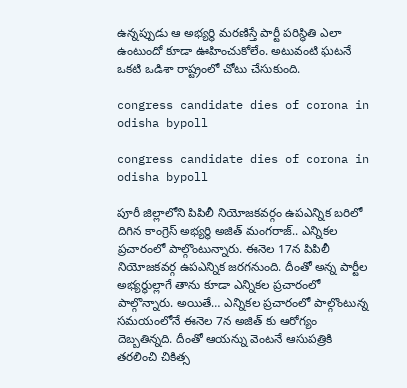ఉన్నప్పుడు ఆ అభ్యర్థి మరణిస్తే పార్టీ పరిస్థితి ఎలా ఉంటుందో కూడా ఊహించుకోలేం. అటువంటి ఘటనే ఒకటి ఒడిశా రాష్ట్రంలో చోటు చేసుకుంది.

congress candidate dies of corona in odisha bypoll

congress candidate dies of corona in odisha bypoll

పూరీ జిల్లాలోని పిపిలీ నియోజకవర్గం ఉపఎన్నిక బరిలో దిగిన కాంగ్రెస్ అభ్యర్థి అజిత్ మంగరాజ్.. ఎన్నికల ప్రచారంలో పాల్గొంటున్నారు. ఈనెల 17న పిపిలీ నియోజకవర్గ ఉపఎన్నిక జరగనుంది. దీంతో అన్న పార్టీల అభ్యర్థుల్లాగే తాను కూడా ఎన్నికల ప్రచారంలో పాల్గొన్నారు. అయితే… ఎన్నికల ప్రచారంలో పాల్గొంటున్న సమయంలోనే ఈనెల 7న అజిత్ కు ఆరోగ్యం దెబ్బతిన్నది. దీంతో ఆయన్ను వెంటనే ఆసుపత్రికి తరలించి చికిత్స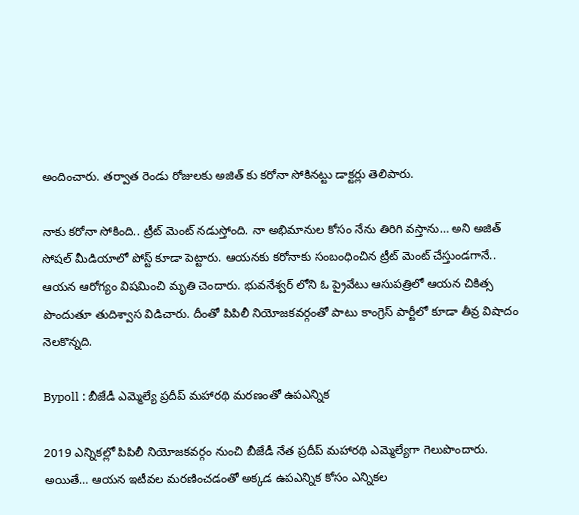అందించారు. తర్వాత రెండు రోజులకు అజిత్ కు కరోనా సోకినట్టు డాక్టర్లు తెలిపారు.

నాకు కరోనా సోకింది.. ట్రీట్ మెంట్ నడుస్తోంది. నా అభిమానుల కోసం నేను తిరిగి వస్తాను… అని అజిత్ సోషల్ మీడియాలో పోస్ట్ కూడా పెట్టారు. ఆయనకు కరోనాకు సంబంధించిన ట్రీట్ మెంట్ చేస్తుండగానే.. ఆయన ఆరోగ్యం విషమించి మృతి చెందారు. భువనేశ్వర్ లోని ఓ ప్రైవేటు ఆసుపత్రిలో ఆయన చికిత్స పొందుతూ తుదిశ్వాస విడిచారు. దీంతో పిపిలీ నియోజకవర్గంతో పాటు కాంగ్రెస్ పార్టీలో కూడా తీవ్ర విషాదం నెలకొన్నది.

Bypoll : బీజేడీ ఎమ్మెల్యే ప్రదీప్ మహారథి మరణంతో ఉపఎన్నిక

2019 ఎన్నికల్లో పిపిలీ నియోజకవర్గం నుంచి బీజేడీ నేత ప్రదీప్ మహారథి ఎమ్మెల్యేగా గెలుపొందారు. అయితే… ఆయన ఇటీవల మరణించడంతో అక్కడ ఉపఎన్నిక కోసం ఎన్నికల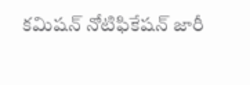కమిషన్ నోటిఫికేషన్ జారీ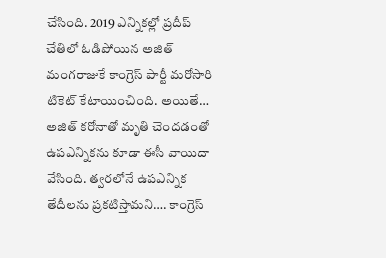చేసింది. 2019 ఎన్నికల్లో ప్రదీప్ చేతిలో ఓడిపోయిన అజిత్ మంగరాజుకే కాంగ్రెస్ పార్టీ మరోసారి టికెట్ కేటాయించింది. అయితే… అజిత్ కరోనాతో మృతి చెందడంతో ఉపఎన్నికను కూడా ఈసీ వాయిదా వేసింది. త్వరలోనే ఉపఎన్నిక తేదీలను ప్రకటిస్తామని…. కాంగ్రెస్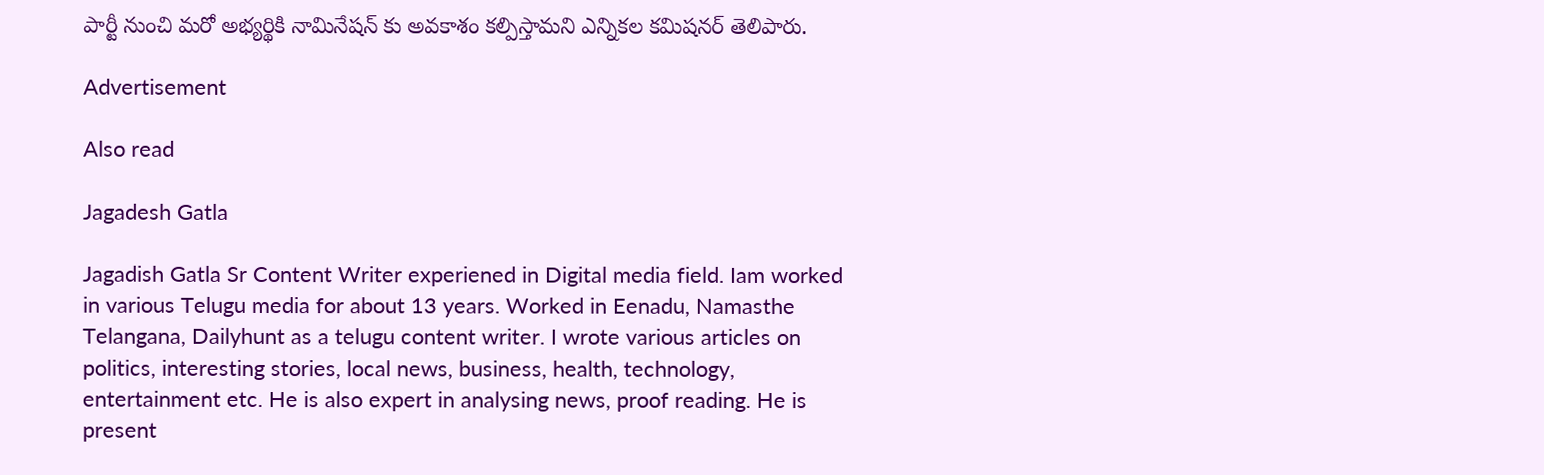పార్టీ నుంచి మరో అభ్యర్థికి నామినేషన్ కు అవకాశం కల్పిస్తామని ఎన్నికల కమిషనర్ తెలిపారు.

Advertisement

Also read

Jagadesh Gatla

Jagadish Gatla Sr Content Writer experiened in Digital media field. Iam worked in various Telugu media for about 13 years. Worked in Eenadu, Namasthe Telangana, Dailyhunt as a telugu content writer. I wrote various articles on politics, interesting stories, local news, business, health, technology, entertainment etc. He is also expert in analysing news, proof reading. He is present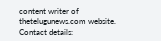content writer of thetelugunews.com website. Contact details: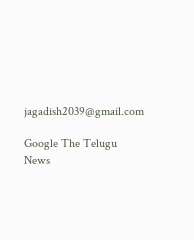jagadish2039@gmail.com

Google The Telugu News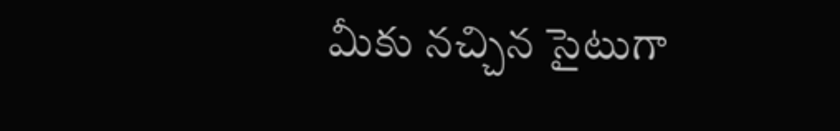మీకు నచ్చిన సైటుగా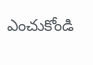ఎంచుకోండి